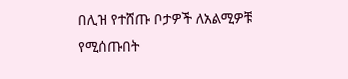በሊዝ የተሸጡ ቦታዎች ለአልሚዎቹ የሚሰጡበት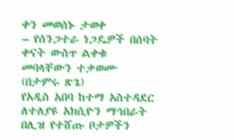ቀን መወሰኑ ታወቀ
– የሰንጋተራ ነጋዴዎች በሰባት ቀናት ውስጥ ልቀቁ መባላቸውን ተቃወሙ
(በታምሩ ጽጌ)
የአዲስ አበባ ከተማ አስተዳደር ለተለያዩ አክሲዮን ማኅበራት በሊዝ የተሸጡ ቦታዎችን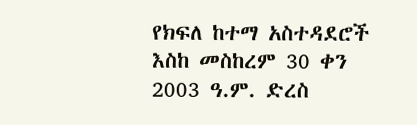የክፍለ ከተማ አስተዳደሮች እስከ መስከረም 30 ቀን 2003 ዓ.ም. ድረስ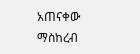አጠናቀው ማስከረብ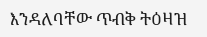እንዳለባቸው ጥብቅ ትዕዛዝ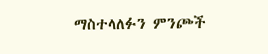ማስተላለፉን ምንጮች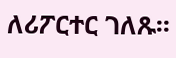ለሪፖርተር ገለጹ፡፡